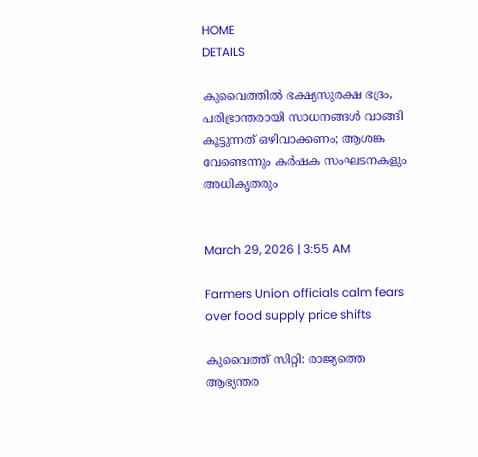HOME
DETAILS

കുവൈത്തില്‍ ഭക്ഷ്യസുരക്ഷ ഭദ്രം, പരിഭ്രാന്തരായി സാധനങ്ങള്‍ വാങ്ങി കൂട്ടുന്നത് ഒഴിവാക്കണം; ആശങ്ക വേണ്ടെന്നും കര്‍ഷക സംഘടനകളും അധികൃതരും


March 29, 2026 | 3:55 AM

Farmers Union officials calm fears over food supply price shifts

കുവൈത്ത് സിറ്റി: രാജ്യത്തെ ആഭ്യന്തര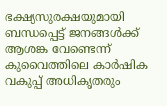ഭക്ഷ്യസുരക്ഷയുമായി ബന്ധപ്പെട്ട് ജനങ്ങള്‍ക്ക് ആശങ്ക വേണ്ടെന്ന് കുവൈത്തിലെ കാര്‍ഷിക വകുപ്പ് അധികൃതരും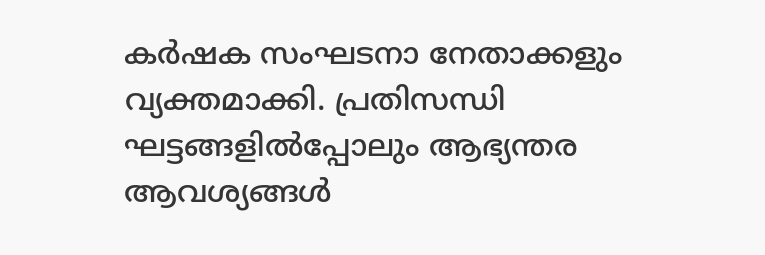കര്‍ഷക സംഘടനാ നേതാക്കളും വ്യക്തമാക്കി. പ്രതിസന്ധി ഘട്ടങ്ങളില്‍പ്പോലും ആഭ്യന്തര ആവശ്യങ്ങള്‍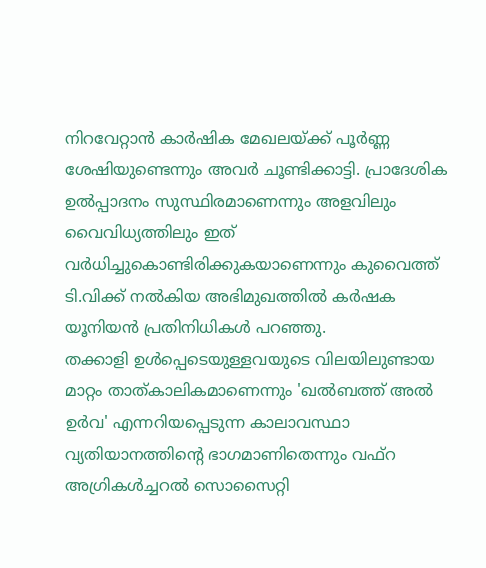നിറവേറ്റാന്‍ കാര്‍ഷിക മേഖലയ്ക്ക് പൂര്‍ണ്ണ ശേഷിയുണ്ടെന്നും അവര്‍ ചൂണ്ടിക്കാട്ടി. പ്രാദേശിക ഉല്‍പ്പാദനം സുസ്ഥിരമാണെന്നും അളവിലും വൈവിധ്യത്തിലും ഇത് വര്‍ധിച്ചുകൊണ്ടിരിക്കുകയാണെന്നും കുവൈത്ത് ടി.വിക്ക് നല്‍കിയ അഭിമുഖത്തില്‍ കര്‍ഷക യൂനിയന്‍ പ്രതിനിധികള്‍ പറഞ്ഞു.
തക്കാളി ഉള്‍പ്പെടെയുള്ളവയുടെ വിലയിലുണ്ടായ മാറ്റം താത്കാലികമാണെന്നും 'ഖല്‍ബത്ത് അല്‍ ഉര്‍വ' എന്നറിയപ്പെടുന്ന കാലാവസ്ഥാ വ്യതിയാനത്തിന്റെ ഭാഗമാണിതെന്നും വഫ്‌റ അഗ്രികള്‍ച്ചറല്‍ സൊസൈറ്റി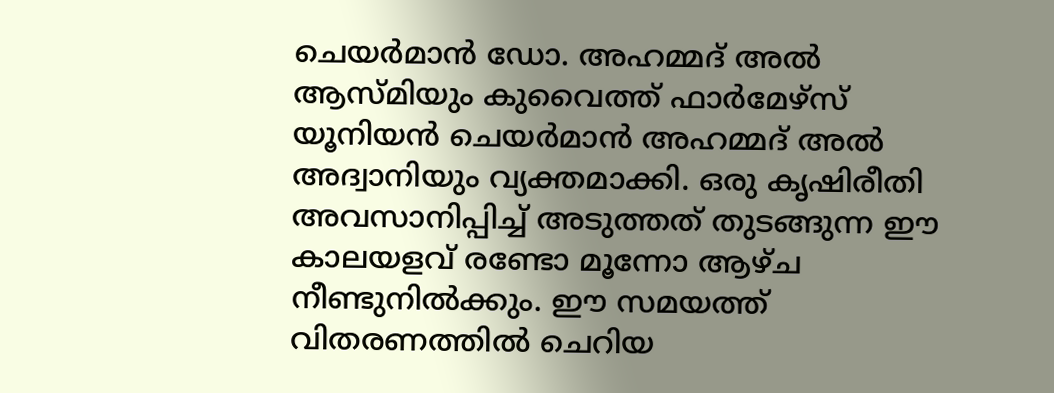ചെയര്‍മാന്‍ ഡോ. അഹമ്മദ് അല്‍ ആസ്മിയും കുവൈത്ത് ഫാര്‍മേഴ്‌സ് യൂനിയന്‍ ചെയര്‍മാന്‍ അഹമ്മദ് അല്‍ അദ്വാനിയും വ്യക്തമാക്കി. ഒരു കൃഷിരീതി അവസാനിപ്പിച്ച് അടുത്തത് തുടങ്ങുന്ന ഈ കാലയളവ് രണ്ടോ മൂന്നോ ആഴ്ച നീണ്ടുനില്‍ക്കും. ഈ സമയത്ത് വിതരണത്തില്‍ ചെറിയ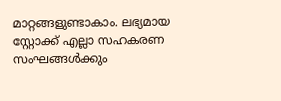മാറ്റങ്ങളുണ്ടാകാം. ലഭ്യമായ സ്റ്റോക്ക് എല്ലാ സഹകരണ സംഘങ്ങള്‍ക്കും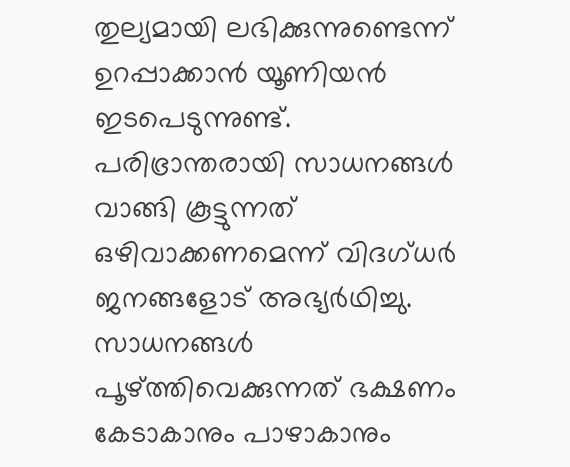തുല്യമായി ലഭിക്കുന്നുണ്ടെന്ന് ഉറപ്പാക്കാന്‍ യൂണിയന്‍ ഇടപെടുന്നുണ്ട്.
പരിഭ്രാന്തരായി സാധനങ്ങള്‍ വാങ്ങി കൂട്ടുന്നത് ഒഴിവാക്കണമെന്ന് വിദഗ്ധര്‍ ജനങ്ങളോട് അഭ്യര്‍ഥിച്ചു. സാധനങ്ങള്‍ പൂഴ്ത്തിവെക്കുന്നത് ഭക്ഷണം കേടാകാനും പാഴാകാനും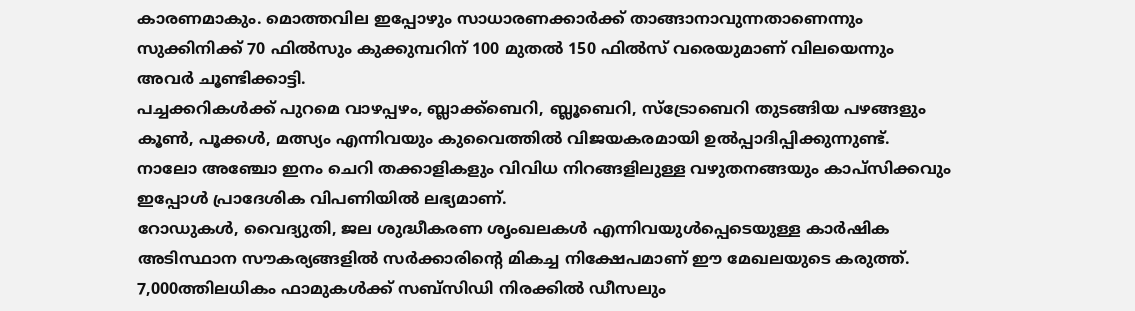കാരണമാകും. മൊത്തവില ഇപ്പോഴും സാധാരണക്കാര്‍ക്ക് താങ്ങാനാവുന്നതാണെന്നും സുക്കിനിക്ക് 70 ഫില്‍സും കുക്കുമ്പറിന് 100 മുതല്‍ 150 ഫില്‍സ് വരെയുമാണ് വിലയെന്നും അവര്‍ ചൂണ്ടിക്കാട്ടി.
പച്ചക്കറികള്‍ക്ക് പുറമെ വാഴപ്പഴം, ബ്ലാക്ക്‌ബെറി, ബ്ലൂബെറി, സ്‌ട്രോബെറി തുടങ്ങിയ പഴങ്ങളും കൂണ്‍, പൂക്കള്‍, മത്സ്യം എന്നിവയും കുവൈത്തില്‍ വിജയകരമായി ഉല്‍പ്പാദിപ്പിക്കുന്നുണ്ട്. നാലോ അഞ്ചോ ഇനം ചെറി തക്കാളികളും വിവിധ നിറങ്ങളിലുള്ള വഴുതനങ്ങയും കാപ്‌സിക്കവും ഇപ്പോള്‍ പ്രാദേശിക വിപണിയില്‍ ലഭ്യമാണ്.
റോഡുകള്‍, വൈദ്യുതി, ജല ശുദ്ധീകരണ ശൃംഖലകള്‍ എന്നിവയുള്‍പ്പെടെയുള്ള കാര്‍ഷിക അടിസ്ഥാന സൗകര്യങ്ങളില്‍ സര്‍ക്കാരിന്റെ മികച്ച നിക്ഷേപമാണ് ഈ മേഖലയുടെ കരുത്ത്. 7,000ത്തിലധികം ഫാമുകള്‍ക്ക് സബ്‌സിഡി നിരക്കില്‍ ഡീസലും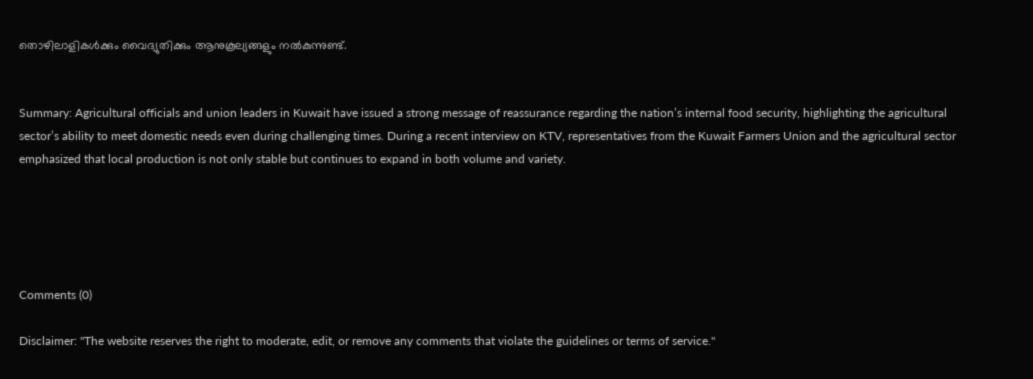തൊഴിലാളികള്‍ക്കും വൈദ്യുതിക്കും ആനുകൂല്യങ്ങളും നല്‍കുന്നുണ്ട്.


Summary: Agricultural officials and union leaders in Kuwait have issued a strong message of reassurance regarding the nation’s internal food security, highlighting the agricultural sector’s ability to meet domestic needs even during challenging times. During a recent interview on KTV, representatives from the Kuwait Farmers Union and the agricultural sector emphasized that local production is not only stable but continues to expand in both volume and variety.





Comments (0)

Disclaimer: "The website reserves the right to moderate, edit, or remove any comments that violate the guidelines or terms of service."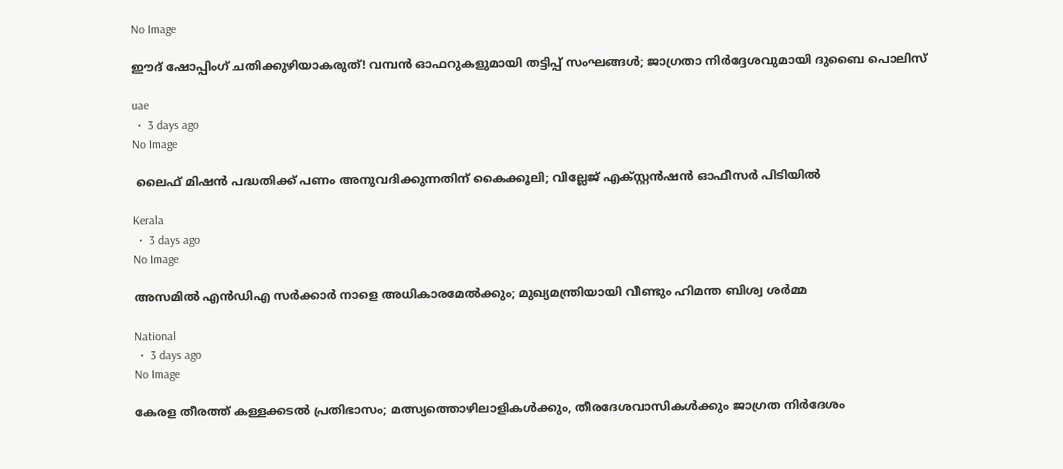No Image

ഈദ് ഷോപ്പിംഗ് ചതിക്കുഴിയാകരുത്! വമ്പൻ ഓഫറുകളുമായി തട്ടിപ്പ് സംഘങ്ങൾ; ജാഗ്രതാ നിർദ്ദേശവുമായി ദുബൈ പൊലിസ്

uae
  •  3 days ago
No Image

 ലൈഫ് മിഷൻ പദ്ധതിക്ക് പണം അനുവദിക്കുന്നതിന് കൈക്കൂലി; വില്ലേജ് എക്സ്റ്റൻഷൻ ഓഫീസർ പിടിയിൽ

Kerala
  •  3 days ago
No Image

അസമില്‍ എന്‍ഡിഎ സര്‍ക്കാര്‍ നാളെ അധികാരമേല്‍ക്കും; മുഖ്യമന്ത്രിയായി വീണ്ടും ഹിമന്ത ബിശ്വ ശര്‍മ്മ

National
  •  3 days ago
No Image

കേരള തീരത്ത് കള്ളക്കടൽ പ്രതിഭാസം; മത്സ്യത്തൊഴിലാളികൾക്കും, തീരദേശവാസികൾക്കും ജാഗ്രത നിർദേശം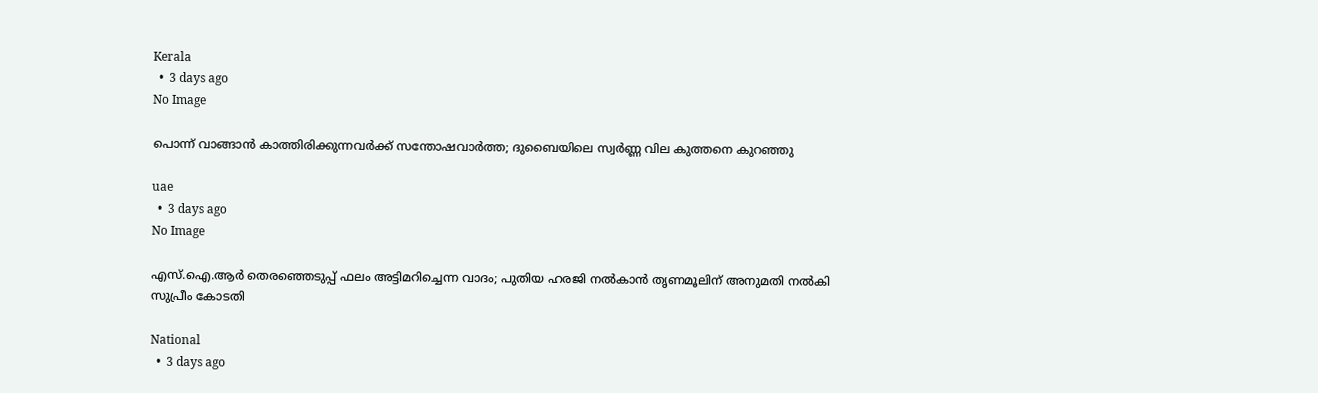Kerala
  •  3 days ago
No Image

പൊന്ന് വാങ്ങാൻ കാത്തിരിക്കുന്നവർക്ക് സന്തോഷവാർത്ത; ദുബൈയിലെ സ്വർണ്ണ വില കുത്തനെ കുറഞ്ഞു

uae
  •  3 days ago
No Image

എസ്.ഐ.ആര്‍ തെരഞ്ഞെടുപ്പ് ഫലം അട്ടിമറിച്ചെന്ന വാദം; പുതിയ ഹരജി നല്‍കാന്‍ തൃണമൂലിന് അനുമതി നല്‍കി സുപ്രീം കോടതി

National
  •  3 days ago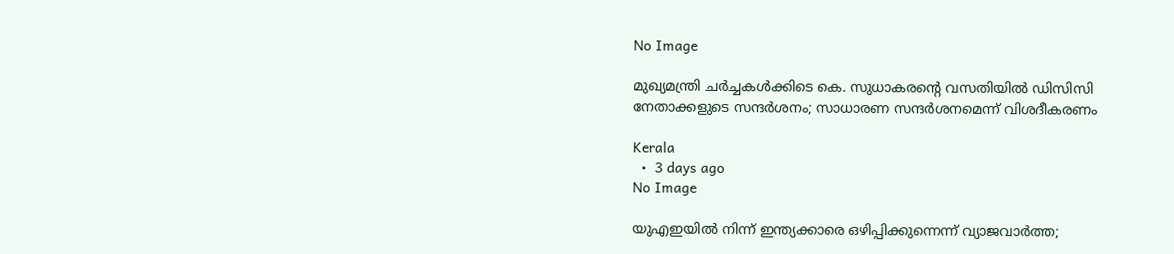No Image

മുഖ്യമന്ത്രി ചർച്ചകൾക്കിടെ കെ. സുധാകരന്റെ വസതിയിൽ ഡിസിസി നേതാക്കളുടെ സന്ദർശനം; സാധാരണ സന്ദർശനമെന്ന് വിശദീകരണം

Kerala
  •  3 days ago
No Image

യുഎഇയിൽ നിന്ന് ഇന്ത്യക്കാരെ ഒഴിപ്പിക്കുന്നെന്ന് വ്യാജവാർത്ത;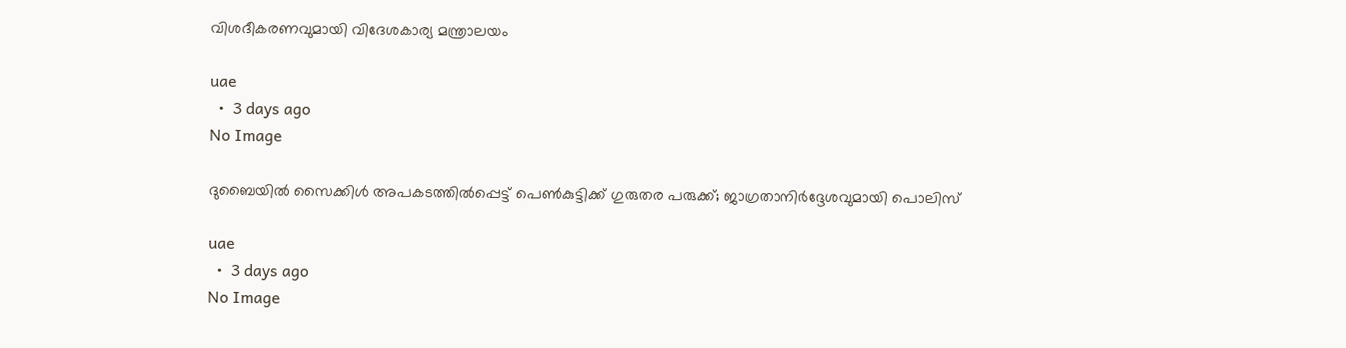വിശദീകരണവുമായി വിദേശകാര്യ മന്ത്രാലയം

uae
  •  3 days ago
No Image

ദുബൈയിൽ സൈക്കിൾ അപകടത്തിൽപ്പെട്ട് പെൺകുട്ടിക്ക് ഗുരുതര പരുക്ക്; ജാഗ്രതാനിർദ്ദേശവുമായി പൊലിസ്

uae
  •  3 days ago
No Image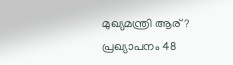മുഖ്യമന്ത്രി ആര്? പ്രഖ്യാപനം 48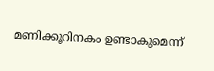മണിക്കൂറിനകം ഉണ്ടാകുമെന്ന്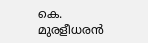കെ. മുരളീധരൻ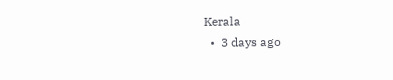Kerala
  •  3 days ago